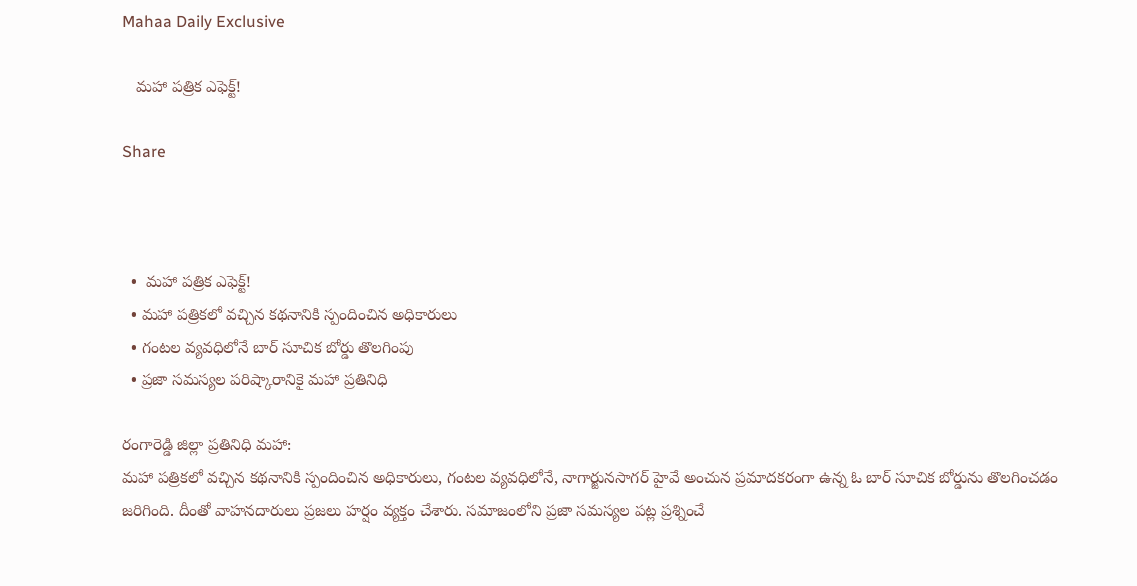Mahaa Daily Exclusive

   మహా పత్రిక ఎఫెక్ట్!

Share



  •  మహా పత్రిక ఎఫెక్ట్!
  • మహా పత్రికలో వచ్చిన కథనానికి స్పందించిన అధికారులు
  • గంటల వ్యవధిలోనే బార్ సూచిక బోర్డు తొలగింపు
  • ప్రజా సమస్యల పరిష్కారానికై మహా ప్రతినిధి

రంగారెడ్డి జిల్లా ప్రతినిధి మహా:
మహా పత్రికలో వచ్చిన కథనానికి స్పందించిన అధికారులు, గంటల వ్యవధిలోనే, నాగార్జునసాగర్ హైవే అంచున ప్రమాదకరంగా ఉన్న ఓ బార్ సూచిక బోర్డును తొలగించడం జరిగింది. దీంతో వాహనదారులు ప్రజలు హర్షం వ్యక్తం చేశారు. సమాజంలోని ప్రజా సమస్యల పట్ల ప్రశ్నించే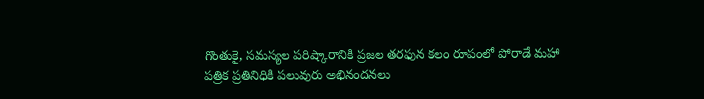గొంతుకై, సమస్యల పరిష్కారానికి ప్రజల తరఫున కలం రూపంలో పోరాడే మహా పత్రిక ప్రతినిధికి పలువురు అభినందనలు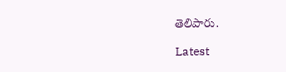తెలిపారు.

Latest